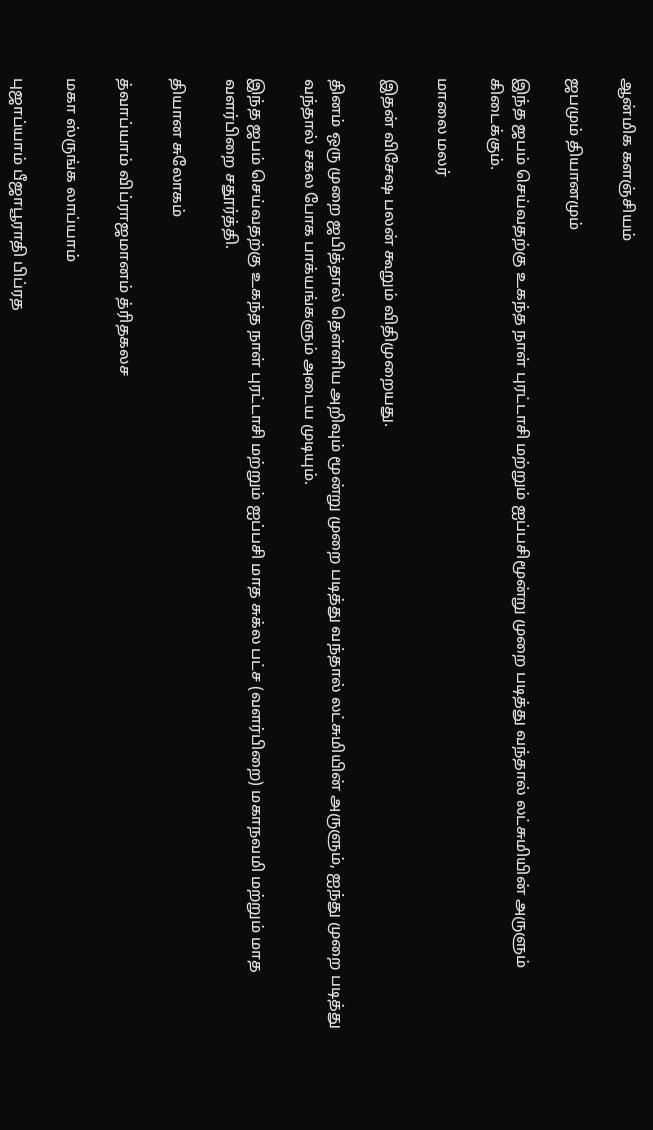ஆன்மிக களஞ்சியம்

ஜபமும் தியானமும்

இந்த ஜபம் செய்வதற்கு உகந்த நாள் புரட்டாசி மற்றும் ஐப்பசிமூன்று முறை படித்து வந்தால் லட்சுமியின் அருளும் கிடைக்கும்.

மாலை மலர்

இதன் விசேஷ பலன் கூறும் விதிமுறையது.

தினம் ஒரு முறை ஜபித்தால் தெள்ளிய அறிவும் மூன்று முறை படித்து வந்தால் லட்சுமியின் அருளும், ஐந்து முறை படித்து வந்தால் சகல போக பாக்யங்களும் அடைய முடியும்.

இந்த ஜபம் செய்வதற்கு உகந்த நாள் புரட்டாசி மற்றும் ஐப்பசி மாத சுக்ல பட்ச (வளர்பிறை) மகாநவமி மற்றும் மாத வளர்பிறை சதூர்த்தி.

தியான சுலோகம்

த்வாப்யாம் விப்ராஜமானம் த்ரிதகலச

மகா ஸ்ருங்க லாப்யாம்

புஜாப்யாம் பீஜாபூராதி பிப்ரத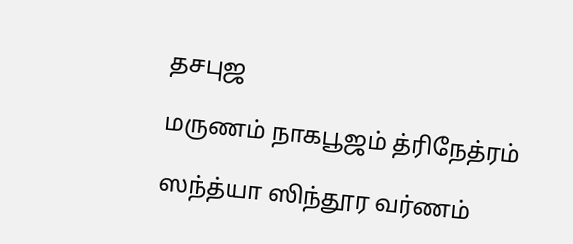தசபுஜ

மருணம் நாகபூஜம் த்ரிநேத்ரம்

ஸந்த்யா ஸிந்தூர வர்ணம்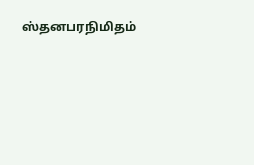ஸ்தனபரநிமிதம்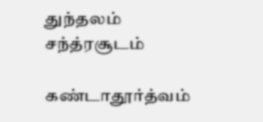துந்தலம் சந்த்ரசூடம்

கண்டாதூர்த்வம்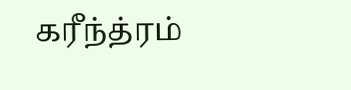கரீந்த்ரம்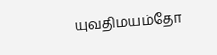யுவதிமயம்தோ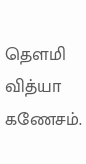தௌமி வித்யா கணேசம்.